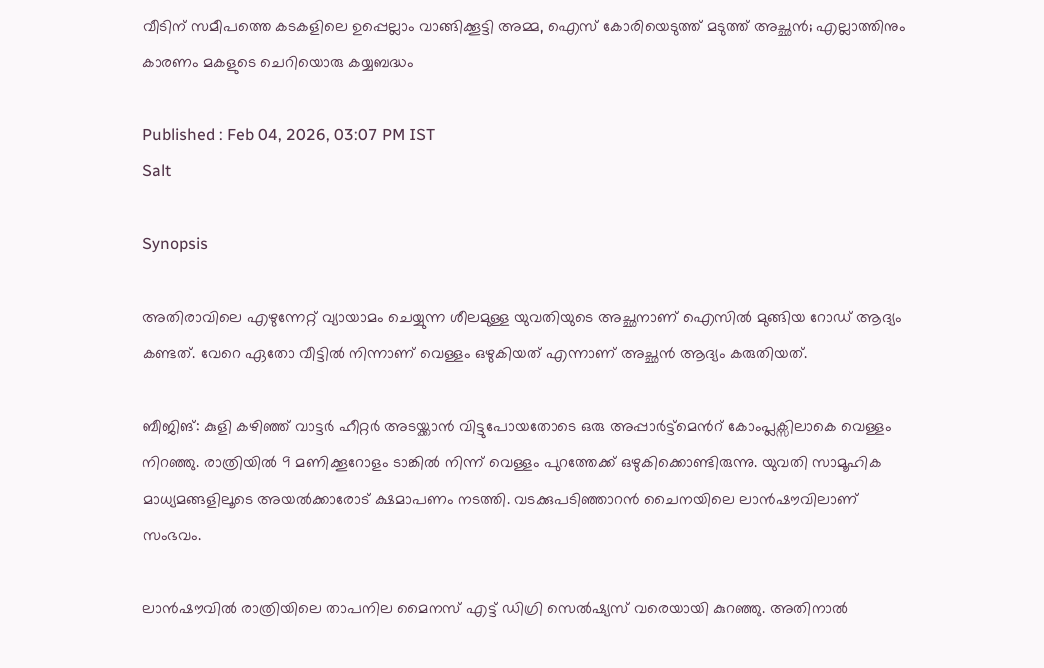വീടിന് സമീപത്തെ കടകളിലെ ഉപ്പെല്ലാം വാങ്ങിക്കൂട്ടി അമ്മ, ഐസ് കോരിയെടുത്ത് മടുത്ത് അച്ഛൻ; എല്ലാത്തിനും കാരണം മകളുടെ ചെറിയൊരു കയ്യബദ്ധം

Published : Feb 04, 2026, 03:07 PM IST
Salt

Synopsis

അതിരാവിലെ എഴുന്നേറ്റ് വ്യായാമം ചെയ്യുന്ന ശീലമുള്ള യുവതിയുടെ അച്ഛനാണ് ഐസിൽ മുങ്ങിയ റോഡ് ആദ്യം കണ്ടത്. വേറെ ഏതോ വീട്ടിൽ നിന്നാണ് വെള്ളം ഒഴുകിയത് എന്നാണ് അച്ഛൻ ആദ്യം കരുതിയത്.

ബീജിങ്: കുളി കഴിഞ്ഞ് വാട്ടർ ഹീറ്റർ അടയ്ക്കാൻ വിട്ടുപോയതോടെ ഒരു അപ്പാർട്ട്മെന്‍റ് കോംപ്ലക്സിലാകെ വെള്ളം നിറഞ്ഞു. രാത്രിയിൽ 9 മണിക്കൂറോളം ടാങ്കിൽ നിന്ന് വെള്ളം പുറത്തേക്ക് ഒഴുകിക്കൊണ്ടിരുന്നു. യുവതി സാമൂഹിക മാധ്യമങ്ങളിലൂടെ അയൽക്കാരോട് ക്ഷമാപണം നടത്തി. വടക്കുപടിഞ്ഞാറൻ ചൈനയിലെ ലാൻഷൗവിലാണ് സംഭവം.

ലാൻഷൗവിൽ രാത്രിയിലെ താപനില മൈനസ് എട്ട് ഡിഗ്രി സെൽഷ്യസ് വരെയായി കുറഞ്ഞു. അതിനാൽ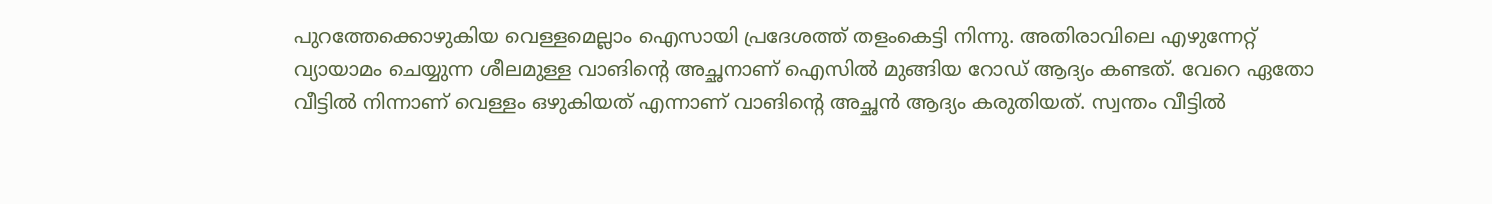പുറത്തേക്കൊഴുകിയ വെള്ളമെല്ലാം ഐസായി പ്രദേശത്ത് തളംകെട്ടി നിന്നു. അതിരാവിലെ എഴുന്നേറ്റ് വ്യായാമം ചെയ്യുന്ന ശീലമുള്ള വാങിന്‍റെ അച്ഛനാണ് ഐസിൽ മുങ്ങിയ റോഡ് ആദ്യം കണ്ടത്. വേറെ ഏതോ വീട്ടിൽ നിന്നാണ് വെള്ളം ഒഴുകിയത് എന്നാണ് വാങിന്‍റെ അച്ഛൻ ആദ്യം കരുതിയത്. സ്വന്തം വീട്ടിൽ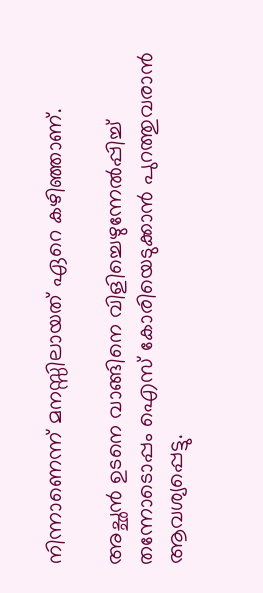നിന്നാണെന്ന് മനസ്സിലായത് ഏറെ കഴിഞ്ഞാണ്.

അച്ഛൻ ഉടനെ വാങ്ങിനെ വിളിച്ചെഴുന്നേൽപ്പിച്ച് തന്നോടൊപ്പം ഐസ് കോരിയെടുക്കാൻ പുറത്തുവരാൻ ആവശ്യപ്പെട്ടു.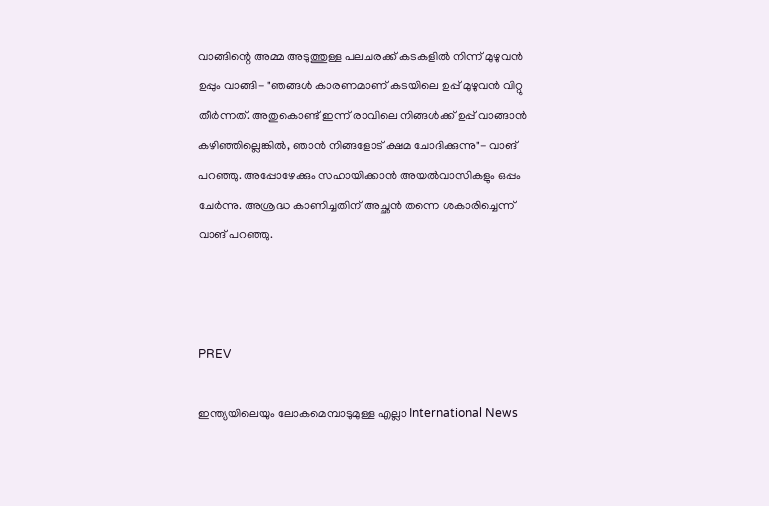വാങ്ങിന്റെ അമ്മ അടുത്തുള്ള പലചരക്ക് കടകളിൽ നിന്ന് മുഴുവൻ ഉപ്പും വാങ്ങി- "ഞങ്ങൾ കാരണമാണ് കടയിലെ ഉപ്പ് മുഴുവൻ വിറ്റു തീർന്നത്. അതുകൊണ്ട് ഇന്ന് രാവിലെ നിങ്ങൾക്ക് ഉപ്പ് വാങ്ങാൻ കഴിഞ്ഞില്ലെങ്കിൽ, ഞാൻ നിങ്ങളോട് ക്ഷമ ചോദിക്കുന്നു"- വാങ് പറഞ്ഞു. അപ്പോഴേക്കും സഹായിക്കാൻ അയൽവാസികളും ഒപ്പം ചേർന്നു. അശ്രദ്ധ കാണിച്ചതിന് അച്ഛൻ തന്നെ ശകാരിച്ചെന്ന് വാങ് പറഞ്ഞു.



PREV

ഇന്ത്യയിലെയും ലോകമെമ്പാടുമുള്ള എല്ലാ International News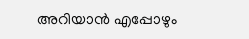അറിയാൻ എപ്പോഴും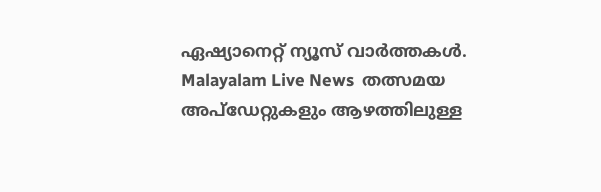ഏഷ്യാനെറ്റ് ന്യൂസ് വാർത്തകൾ. Malayalam Live News  തത്സമയ അപ്‌ഡേറ്റുകളും ആഴത്തിലുള്ള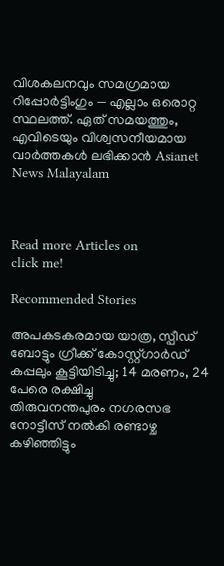വിശകലനവും സമഗ്രമായ റിപ്പോർട്ടിംഗും — എല്ലാം ഒരൊറ്റ സ്ഥലത്ത്. ഏത് സമയത്തും, എവിടെയും വിശ്വസനീയമായ വാർത്തകൾ ലഭിക്കാൻ Asianet News Malayalam



Read more Articles on
click me!

Recommended Stories

അപകടകരമായ യാത്ര, സ്പീഡ് ബോട്ടും ഗ്രീക്ക് കോസ്റ്റ്ഗാർഡ് കപ്പലും കൂട്ടിയിടിച്ചു; 14 മരണം, 24 പേരെ രക്ഷിച്ചു
തിരുവനന്തപുരം നഗരസഭ നോട്ടീസ് നൽകി രണ്ടാഴ്ച കഴിഞ്ഞിട്ടും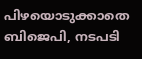പിഴയൊടുക്കാതെ ബിജെപി, നടപടി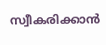സ്വീകരിക്കാൻ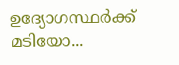ഉദ്യോഗസ്ഥര്‍ക്ക് മടിയോ...